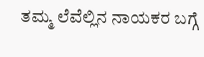ತಮ್ಮ ಲೆವೆಲ್ಲಿನ ನಾಯಕರ ಬಗ್ಗೆ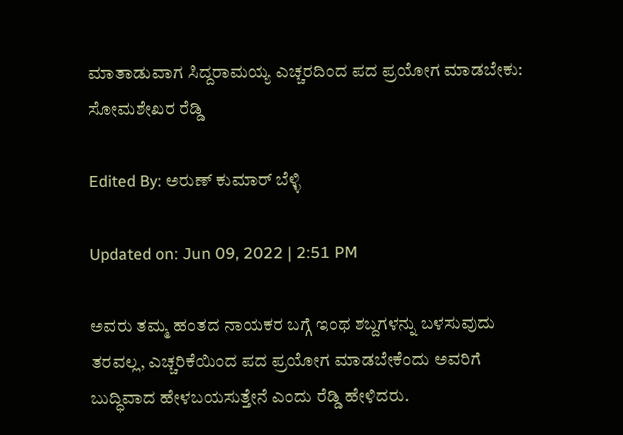ಮಾತಾಡುವಾಗ ಸಿದ್ದರಾಮಯ್ಯ ಎಚ್ಚರದಿಂದ ಪದ ಪ್ರಯೋಗ ಮಾಡಬೇಕು: ಸೋಮಶೇಖರ ರೆಡ್ಡಿ

Edited By: ಅರುಣ್ ಕುಮಾರ್ ಬೆಳ್ಳಿ

Updated on: Jun 09, 2022 | 2:51 PM

ಅವರು ತಮ್ಮ ಹಂತದ ನಾಯಕರ ಬಗ್ಗೆ ಇಂಥ ಶಬ್ದಗಳನ್ನು ಬಳಸುವುದು ತರವಲ್ಲ, ಎಚ್ಚರಿಕೆಯಿಂದ ಪದ ಪ್ರಯೋಗ ಮಾಡಬೇಕೆಂದು ಅವರಿಗೆ ಬುದ್ಧಿವಾದ ಹೇಳಬಯಸುತ್ತೇನೆ ಎಂದು ರೆಡ್ಡಿ ಹೇಳಿದರು.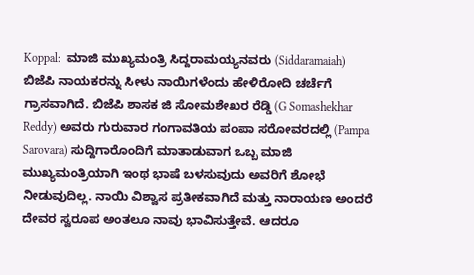Koppal:  ಮಾಜಿ ಮುಖ್ಯಮಂತ್ರಿ ಸಿದ್ದರಾಮಯ್ಯನವರು (Siddaramaiah) ಬಿಜೆಪಿ ನಾಯಕರನ್ನು ಸೀಳು ನಾಯಿಗಳೆಂದು ಹೇಳಿರೋದಿ ಚರ್ಚೆಗೆ ಗ್ರಾಸವಾಗಿದೆ. ಬಿಜೆಪಿ ಶಾಸಕ ಜಿ ಸೋಮಶೇಖರ ರೆಡ್ಡಿ (G Somashekhar Reddy) ಅವರು ಗುರುವಾರ ಗಂಗಾವತಿಯ ಪಂಪಾ ಸರೋವರದಲ್ಲಿ (Pampa Sarovara) ಸುದ್ದಿಗಾರೊಂದಿಗೆ ಮಾತಾಡುವಾಗ ಒಬ್ಬ ಮಾಜಿ ಮುಖ್ಯಮಂತ್ರಿಯಾಗಿ ಇಂಥ ಭಾಷೆ ಬಳಸುವುದು ಅವರಿಗೆ ಶೋಭೆ ನೀಡುವುದಿಲ್ಲ. ನಾಯಿ ವಿಶ್ವಾಸ ಪ್ರತೀಕವಾಗಿದೆ ಮತ್ತು ನಾರಾಯಣ ಅಂದರೆ ದೇವರ ಸ್ವರೂಪ ಅಂತಲೂ ನಾವು ಭಾವಿಸುತ್ತೇವೆ. ಆದರೂ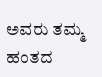ಅವರು ತಮ್ಮ ಹಂತದ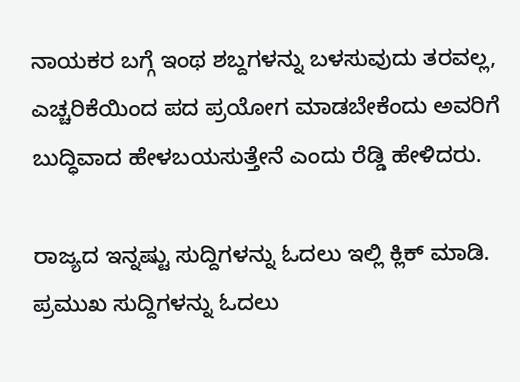ನಾಯಕರ ಬಗ್ಗೆ ಇಂಥ ಶಬ್ದಗಳನ್ನು ಬಳಸುವುದು ತರವಲ್ಲ, ಎಚ್ಚರಿಕೆಯಿಂದ ಪದ ಪ್ರಯೋಗ ಮಾಡಬೇಕೆಂದು ಅವರಿಗೆ ಬುದ್ಧಿವಾದ ಹೇಳಬಯಸುತ್ತೇನೆ ಎಂದು ರೆಡ್ಡಿ ಹೇಳಿದರು.

ರಾಜ್ಯದ ಇನ್ನಷ್ಟು ಸುದ್ದಿಗಳನ್ನು ಓದಲು ಇಲ್ಲಿ ಕ್ಲಿಕ್ ಮಾಡಿ. ಪ್ರಮುಖ ಸುದ್ದಿಗಳನ್ನು ಓದಲು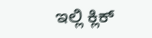ಇಲ್ಲಿ ಕ್ಲಿಕ್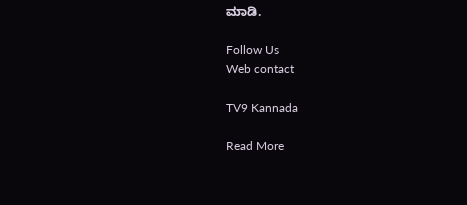ಮಾಡಿ.

Follow Us
Web contact

TV9 Kannada

Read More